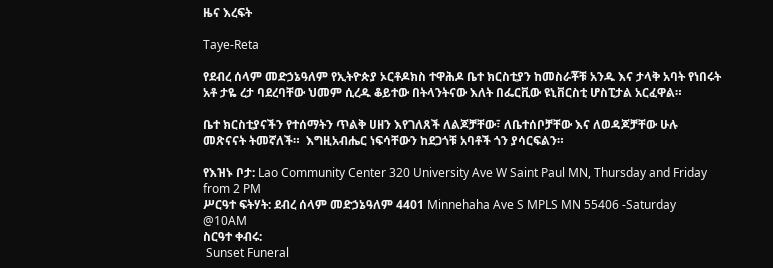ዜና እረፍት

Taye-Reta

የደብረ ሰላም መድኃኔዓለም የኢትዮጵያ ኦርቶዶክስ ተዋሕዶ ቤተ ክርስቲያን ከመስራቾቹ አንዱ እና ታላቅ አባት የነበሩት አቶ ታዬ ረታ ባደረባቸው ህመም ሲረዱ ቆይተው በትላንትናው እለት በፌርቪው ዩኒቨርስቲ ሆስፒታል አርፈዋል።

ቤተ ክርስቲያናችን የተሰማትን ጥልቅ ሀዘን እየገለጸች ለልጆቻቸው፣ ለቤተሰቦቻቸው እና ለወዳጆቻቸው ሁሉ መጽናናት ትመኛለች።  እግዚአብሔር ነፍሳቸውን ከደጋጎቹ አባቶች ጎን ያሳርፍልን።

የእዝኑ ቦታ: Lao Community Center 320 University Ave W Saint Paul MN, Thursday and Friday from 2 PM
ሥርዓተ ፍትሃት: ደብረ ሰላም መድኃኔዓለም 4401 Minnehaha Ave S MPLS MN 55406 -Saturday @10AM
ስርዓተ ቀብሩ:
 Sunset Funeral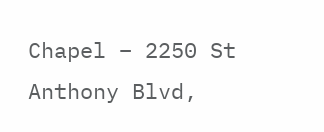Chapel – 2250 St Anthony Blvd,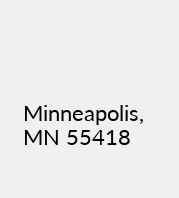Minneapolis, MN 55418